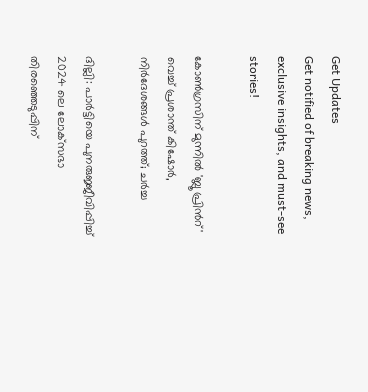Get Updates
Get notified of breaking news, exclusive insights, and must-see stories!

കോണ്‍ഗ്രസിന് മുന്നില്‍ 'ബ്ലൂ പ്രിന്‍റ്' വെച്ച് പ്രശാന്ത് കിഷോര്‍, നിര്‍ദേശങ്ങള്‍ പുറത്ത്; ചര്‍ച്ച

ദില്ലി: പാർട്ടിയെ പുനരുജ്ജീവിപ്പിച്ച് 2024 ലെ ലോക്‌സഭാ തിരഞ്ഞെടുപ്പിന്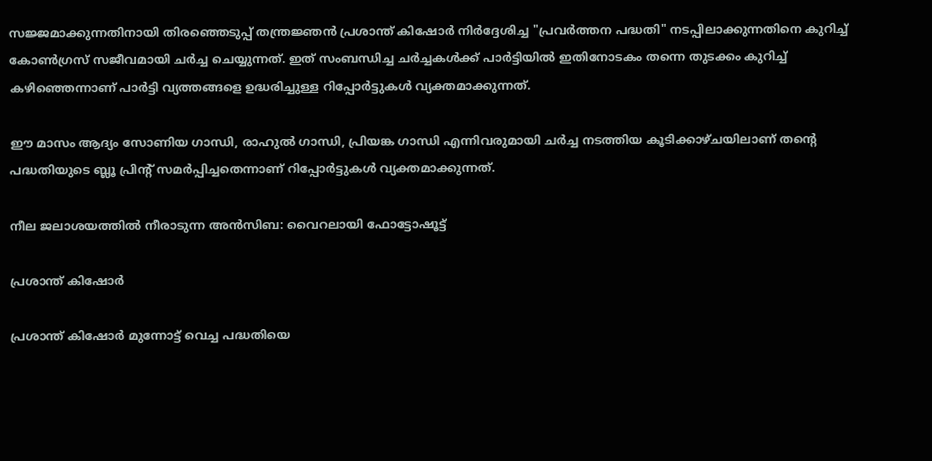സജ്ജമാക്കുന്നതിനായി തിരഞ്ഞെടുപ്പ് തന്ത്രജ്ഞന്‍ പ്രശാന്ത് കിഷോർ നിർദ്ദേശിച്ച "പ്രവർത്തന പദ്ധതി" നടപ്പിലാക്കുന്നതിനെ കുറിച്ച് കോണ്‍ഗ്രസ് സജീവമായി ചര്‍ച്ച ചെയ്യുന്നത്. ഇത് സംബന്ധിച്ച ചര്‍ച്ചകള്‍ക്ക് പാര്‍ട്ടിയില്‍ ഇതിനോടകം തന്നെ തുടക്കം കുറിച്ച് കഴിഞ്ഞെന്നാണ് പാര്‍ട്ടി വ്യത്തങ്ങളെ ഉദ്ധരിച്ചുള്ള റിപ്പോര്‍ട്ടുകള്‍ വ്യക്തമാക്കുന്നത്.

ഈ മാസം ആദ്യം സോണിയ ഗാന്ധി, രാഹുല്‍ ഗാന്ധി, പ്രിയങ്ക ഗാന്ധി എന്നിവരുമായി ചര്‍ച്ച നടത്തിയ കൂടിക്കാഴ്ചയിലാണ് തന്റെ പദ്ധതിയുടെ ബ്ലൂ പ്രിന്റ് സമര്‍പ്പിച്ചതെന്നാണ് റിപ്പോര്‍ട്ടുകള്‍ വ്യക്തമാക്കുന്നത്.

നീല ജലാശയത്തില്‍ നീരാടുന്ന അന്‍സിബ: വൈറലായി ഫോട്ടോഷൂട്ട്

പ്രശാന്ത് കിഷോര്‍

പ്രശാന്ത് കിഷോര്‍ മുന്നോട്ട് വെച്ച പദ്ധതിയെ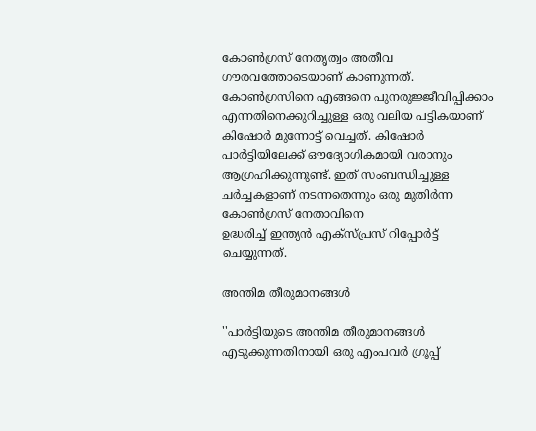കോണ്‍ഗ്രസ് നേതൃത്വം അതീവ ഗൗരവത്തോടെയാണ് കാണുന്നത്. കോൺഗ്രസിനെ എങ്ങനെ പുനരുജ്ജീവിപ്പിക്കാം എന്നതിനെക്കുറിച്ചുള്ള ഒരു വലിയ പട്ടികയാണ് കിഷോര്‍ മുന്നോട്ട് വെച്ചത്. കിഷോർ പാർട്ടിയിലേക്ക് ഔദ്യോഗികമായി വരാനും ആഗ്രഹിക്കുന്നുണ്ട്. ഇത് സംബന്ധിച്ചുള്ള ചര്‍ച്ചകളാണ് നടന്നതെന്നും ഒരു മുതിര്‍ന്ന കോണ്‍ഗ്രസ് നേതാവിനെ
ഉദ്ധരിച്ച് ഇന്ത്യന്‍ എക്സ്പ്രസ് റിപ്പോര്‍ട്ട് ചെയ്യുന്നത്.

അന്തിമ തീരുമാനങ്ങള്‍

''പാര്‍ട്ടിയുടെ അന്തിമ തീരുമാനങ്ങള്‍ എടുക്കുന്നതിനായി ഒരു എംപവര്‍ ഗ്രൂപ്പ്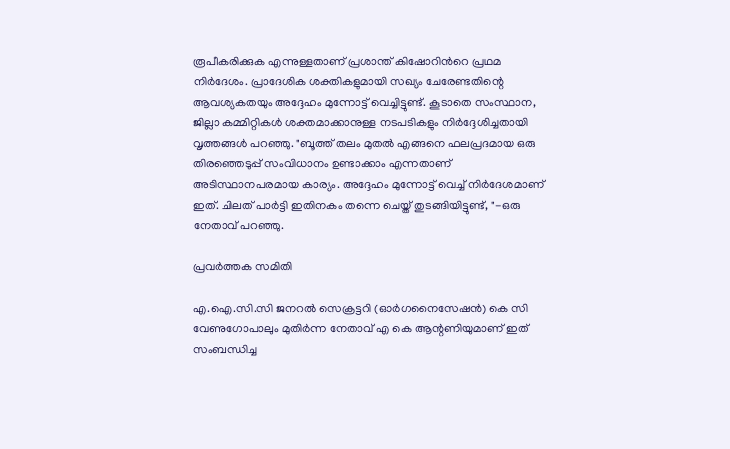രൂപീകരിക്കുക എന്നുള്ളതാണ് പ്രശാന്ത് കിഷോറിന്‍റെ പ്രഥമ നിര്‍ദേശം. പ്രാദേശിക ശക്തികളുമായി സഖ്യം ചേരേണ്ടതിന്റെ ആവശ്യകതയും അദ്ദേഹം മുന്നോട്ട് വെച്ചിട്ടുണ്ട്. കൂടാതെ സംസ്ഥാന, ജില്ലാ കമ്മിറ്റികൾ ശക്തമാക്കാനുള്ള നടപടികളും നിർദ്ദേശിച്ചതായി വൃത്തങ്ങൾ പറഞ്ഞു. "ബൂത്ത് തലം മുതൽ എങ്ങനെ ഫലപ്രദമായ ഒരു തിരഞ്ഞെടുപ്പ് സംവിധാനം ഉണ്ടാക്കാം എന്നതാണ് അടിസ്ഥാനപരമായ കാര്യം. അദ്ദേഹം മുന്നോട്ട് വെച്ച് നിര്‍ദേശമാണ് ഇത്. ചിലത് പാർട്ടി ഇതിനകം തന്നെ ചെയ്ത് തുടങ്ങിയിട്ടുണ്ട്, "-ഒരു നേതാവ് പറഞ്ഞു.

പ്രവര്‍ത്തക സമിതി

എ.ഐ.സി.സി ജനറൽ സെക്രട്ടറി (ഓർഗനൈസേഷൻ) കെ സി വേണുഗോപാലും മുതിർന്ന നേതാവ് എ കെ ആന്റണിയുമാണ് ഇത് സംബന്ധിച്ച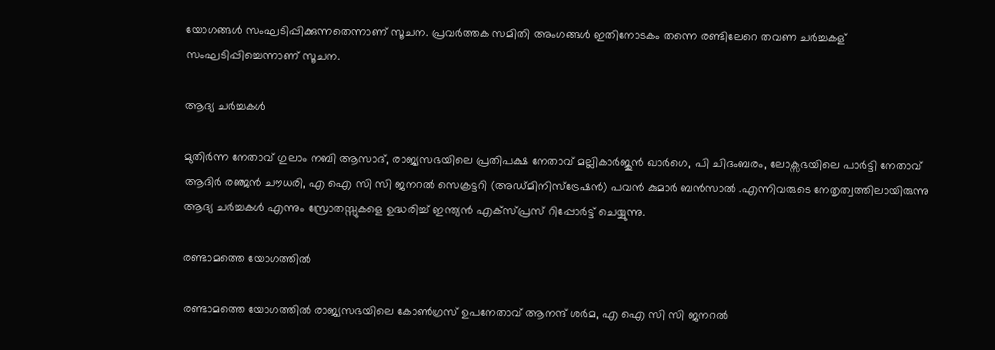യോഗങ്ങള്‍ സംഘടിപ്പിക്കുന്നതെന്നാണ് സൂചന. പ്രവര്‍ത്തക സമിതി അംഗങ്ങള്‍ ഇതിനോടകം തന്നെ രണ്ടിലേറെ തവണ ചര്‍ച്ചകള‍് സംഘടിപ്പിച്ചെന്നാണ് സൂചന.

ആദ്യ ചര്‍ച്ചകള്‍

മുതിർന്ന നേതാവ് ഗുലാം നബി ആസാദ്, രാജ്യസഭയിലെ പ്രതിപക്ഷ നേതാവ് മല്ലികാർജുൻ ഖാർഗെ, പി ചിദംബരം, ലോക്സഭയിലെ പാര്‍ട്ടി നേതാവ് ആദിർ രഞ്ജൻ ചൗധരി, എ ഐ സി സി ജനറൽ സെക്രട്ടറി (അഡ്മിനിസ്ട്രേഷൻ) പവൻ കുമാർ ബൻസാൽ .എന്നിവരുടെ നേതൃത്വത്തിലായിരുന്നു ആദ്യ ചര്‍ച്ചകള്‍ എന്നും സ്രോതസ്സുകളെ ഉദ്ധരിച്ച് ഇന്ത്യന്‍ എക്സ്പ്രസ് റിപ്പോര്‍ട്ട് ചെയ്യുന്നു.

രണ്ടാമത്തെ യോഗത്തിൽ

രണ്ടാമത്തെ യോഗത്തിൽ രാജ്യസഭയിലെ കോൺഗ്രസ് ഉപനേതാവ് ആനന്ദ് ശർമ, എ ഐ സി സി ജനറൽ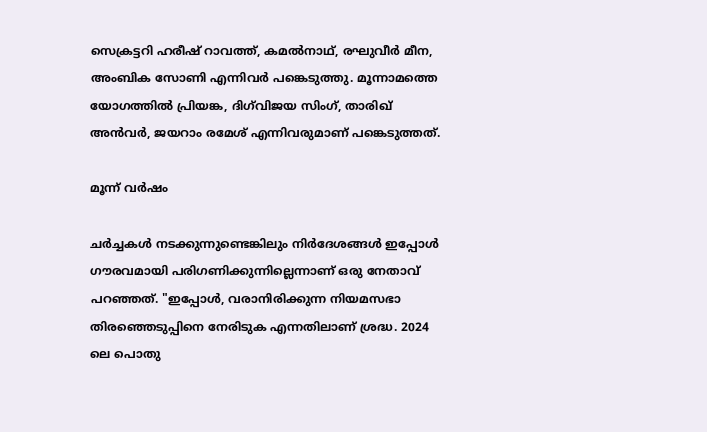സെക്രട്ടറി ഹരീഷ് റാവത്ത്, കമൽനാഥ്, രഘുവീർ മീന, അംബിക സോണി എന്നിവർ പങ്കെടുത്തു. മൂന്നാമത്തെ യോഗത്തിൽ പ്രിയങ്ക, ദിഗ്‌വിജയ സിംഗ്, താരിഖ് അൻവർ, ജയറാം രമേശ് എന്നിവരുമാണ് പങ്കെടുത്തത്.

മൂന്ന് വർഷം

ചർച്ചകൾ നടക്കുന്നുണ്ടെങ്കിലും നിർദേശങ്ങൾ ഇപ്പോള്‍ ഗൗരവമായി പരിഗണിക്കുന്നില്ലെന്നാണ് ഒരു നേതാവ് പറഞ്ഞത്. "ഇപ്പോൾ, വരാനിരിക്കുന്ന നിയമസഭാ തിരഞ്ഞെടുപ്പിനെ നേരിടുക എന്നതിലാണ് ശ്രദ്ധ. 2024 ലെ പൊതു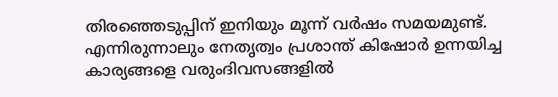തിരഞ്ഞെടുപ്പിന് ഇനിയും മൂന്ന് വർഷം സമയമുണ്ട്. എന്നിരുന്നാലും നേതൃത്വം പ്രശാന്ത് കിഷോര്‍ ഉന്നയിച്ച കാര്യങ്ങളെ വരുംദിവസങ്ങളില്‍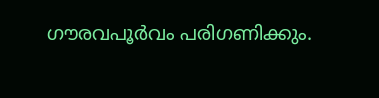ഗൗരവപൂര്‍വം പരിഗണിക്കും.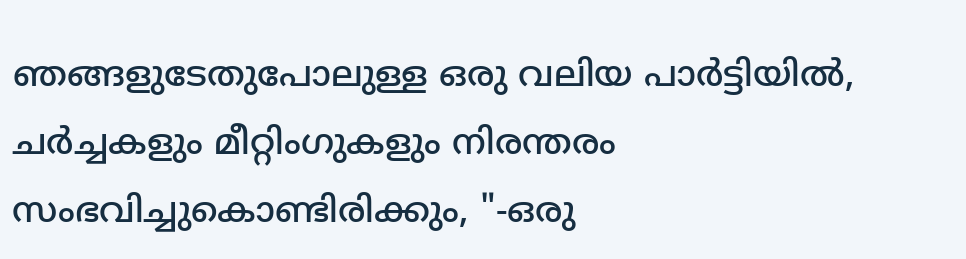ഞങ്ങളുടേതുപോലുള്ള ഒരു വലിയ പാർട്ടിയിൽ, ചർച്ചകളും മീറ്റിംഗുകളും നിരന്തരം സംഭവിച്ചുകൊണ്ടിരിക്കും, "-ഒരു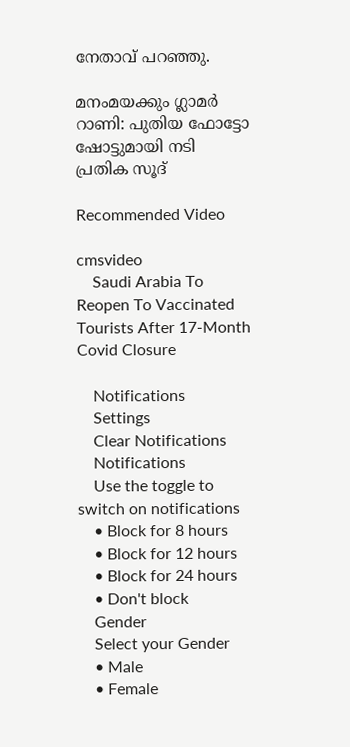നേതാവ് പറഞ്ഞു.

മനംമയക്കും ഗ്ലാമര്‍ റാണി: പുതിയ ഫോട്ടോ ഷോട്ടുമായി നടി പ്രതിക സൂദ്

Recommended Video

cmsvideo
    Saudi Arabia To Reopen To Vaccinated Tourists After 17-Month Covid Closure

    Notifications
    Settings
    Clear Notifications
    Notifications
    Use the toggle to switch on notifications
    • Block for 8 hours
    • Block for 12 hours
    • Block for 24 hours
    • Don't block
    Gender
    Select your Gender
    • Male
    • Female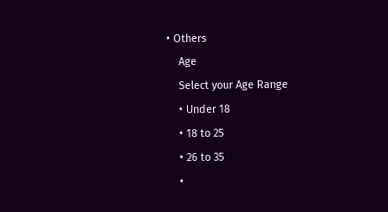• Others
    Age
    Select your Age Range
    • Under 18
    • 18 to 25
    • 26 to 35
    •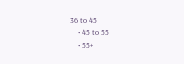36 to 45
    • 45 to 55
    • 55+